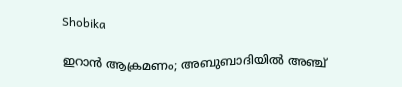Shobika

ഇറാന്‍ ആക്രമണം; അബുബാദിയില്‍ അഞ്ച്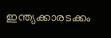ഇന്ത്യക്കാരടക്കം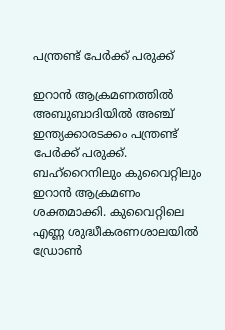പന്ത്രണ്ട് പേര്‍ക്ക് പരുക്ക്

ഇറാന്‍ ആക്രമണത്തില്‍ അബുബാദിയില്‍ അഞ്ച് ഇന്ത്യക്കാരടക്കം പന്ത്രണ്ട് പേര്‍ക്ക് പരുക്ക്. ബഹ്റൈനിലും കുവൈറ്റിലും ഇറാന്‍ ആക്രമണം ശക്തമാക്കി. കുവൈറ്റിലെ എണ്ണ ശുദ്ധീകരണശാലയില്‍ ഡ്രോണ്‍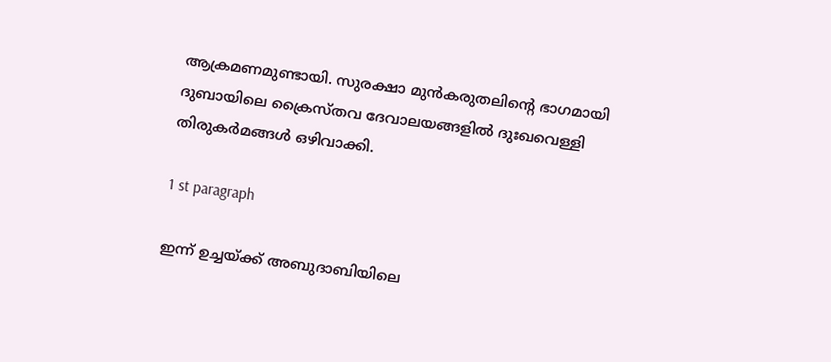ആക്രമണമുണ്ടായി. സുരക്ഷാ മുന്‍കരുതലിന്റെ ഭാഗമായി ദുബായിലെ ക്രൈസ്തവ ദേവാലയങ്ങളില്‍ ദുഃഖവെള്ളി തിരുകര്‍മങ്ങള്‍ ഒഴിവാക്കി.

1 st paragraph

ഇന്ന് ഉച്ചയ്ക്ക് അബുദാബിയിലെ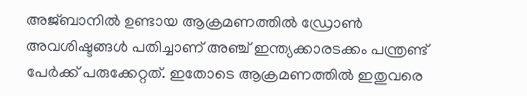അജ്ബാനില്‍ ഉണ്ടായ ആക്രമണത്തില്‍ ഡ്രോണ്‍ അവശിഷ്ടങ്ങള്‍ പതിച്ചാണ് അഞ്ച് ഇന്ത്യക്കാരടക്കം പന്ത്രണ്ട് പേര്‍ക്ക് പരുക്കേറ്റത്. ഇതോടെ ആക്രമണത്തില്‍ ഇതുവരെ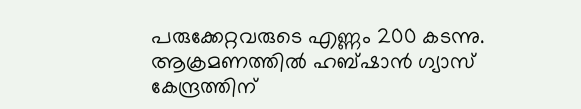പരുക്കേറ്റവരുടെ എണ്ണം 200 കടന്നു. ആക്രമണത്തില്‍ ഹബ്ഷാന്‍ ഗ്യാസ് കേന്ദ്രത്തിന്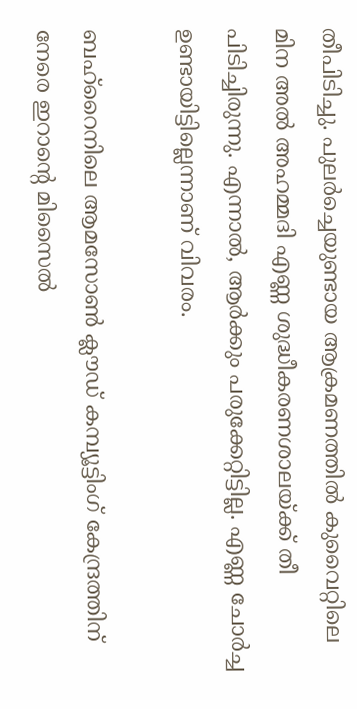തീപിടിച്ചു. പുലര്‍ച്ചെയുണ്ടായ ആക്രമണത്തില്‍ കുവൈറ്റിലെ മിന അല്‍ അഹമ്മദി എണ്ണ ശുദ്ധീകരണശാലയ്ക്ക് തീ പിടിച്ചിരുന്നു. എന്നാല്‍, ആര്‍ക്കും പരുക്കേറ്റിട്ടില്ല. എണ്ണ ചോര്‍ച്ച ഉണ്ടായിട്ടില്ലെന്നാണ് വിവരം.

ബഹ്റൈനിലെ ആമസോണ്‍ ക്ലൗഡ് കമ്പ്യൂട്ടിംഗ് കേന്ദ്രത്തിന് നേരെ ഇറാന്റെ മിസൈല്‍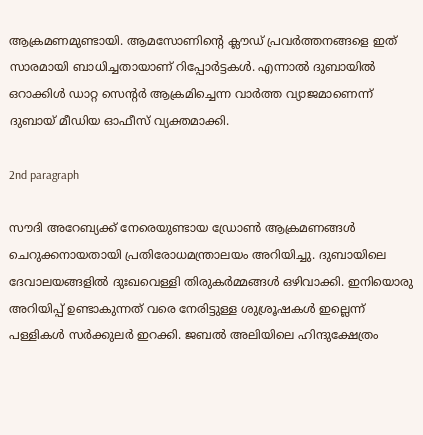ആക്രമണമുണ്ടായി. ആമസോണിന്റെ ക്ലൗഡ് പ്രവര്‍ത്തനങ്ങളെ ഇത് സാരമായി ബാധിച്ചതായാണ് റിപ്പോര്‍ട്ടകള്‍. എന്നാല്‍ ദുബായില്‍ ഒറാക്കിള്‍ ഡാറ്റ സെന്റര്‍ ആക്രമിച്ചെന്ന വാര്‍ത്ത വ്യാജമാണെന്ന് ദുബായ് മീഡിയ ഓഫീസ് വ്യക്തമാക്കി.

2nd paragraph

സൗദി അറേബ്യക്ക് നേരെയുണ്ടായ ഡ്രോണ്‍ ആക്രമണങ്ങള്‍ ചെറുക്കനായതായി പ്രതിരോധമന്ത്രാലയം അറിയിച്ചു. ദുബായിലെ ദേവാലയങ്ങളില്‍ ദുഃഖവെള്ളി തിരുകര്‍മ്മങ്ങള്‍ ഒഴിവാക്കി. ഇനിയൊരു അറിയിപ്പ് ഉണ്ടാകുന്നത് വരെ നേരിട്ടുള്ള ശുശ്രൂഷകള്‍ ഇല്ലെന്ന് പള്ളികള്‍ സര്‍ക്കുലര്‍ ഇറക്കി. ജബല്‍ അലിയിലെ ഹിന്ദുക്ഷേത്രം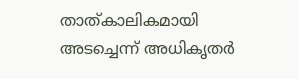താത്കാലികമായി അടച്ചെന്ന് അധികൃതര്‍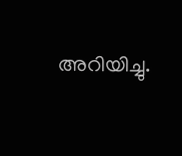അറിയിച്ചു.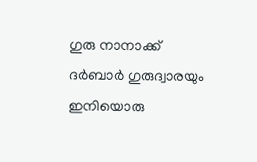ഗുരു നാനാക്ക് ദര്‍ബാര്‍ ഗുരുദ്വാരയും ഇനിയൊരു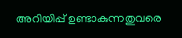അറിയിപ്പ് ഉണ്ടാകുന്നതുവരെ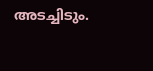അടച്ചിടും.